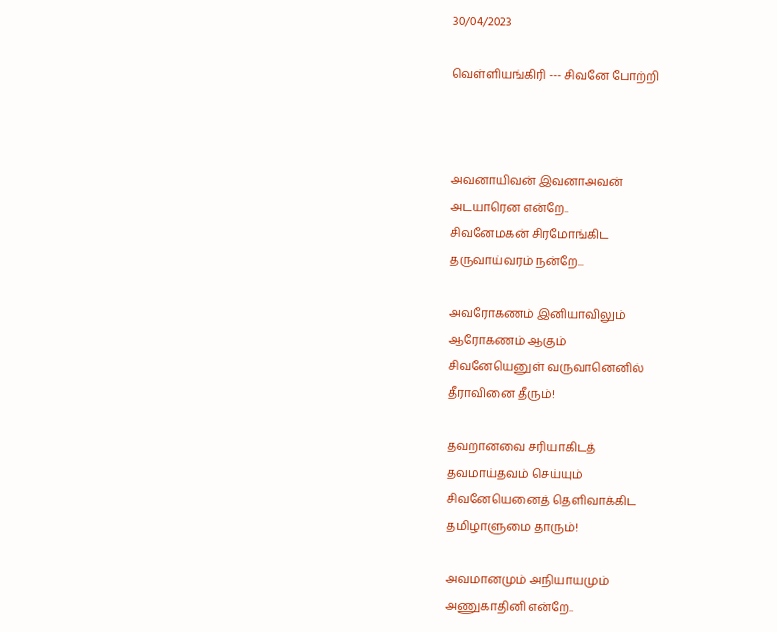30/04/2023

வெள்ளியங்கிரி --- சிவனே போற்றி



அவனாயிவன் இவனாஅவன்
அடயாரென என்றே..
சிவனேமகன் சிரமோங்கிட
தருவாய்வரம் நன்றே...

அவரோகணம் இனியாவிலும்
ஆரோகணம் ஆகும்
சிவனேயெனுள் வருவானெனில்
தீராவினை தீரும்!

தவறானவை சரியாகிடத்
தவமாய்தவம் செய்யும்
சிவனேயெனைத் தெளிவாக்கிட
தமிழாளுமை தாரும்!

அவமானமும் அநியாயமும்
அணுகாதினி என்றே..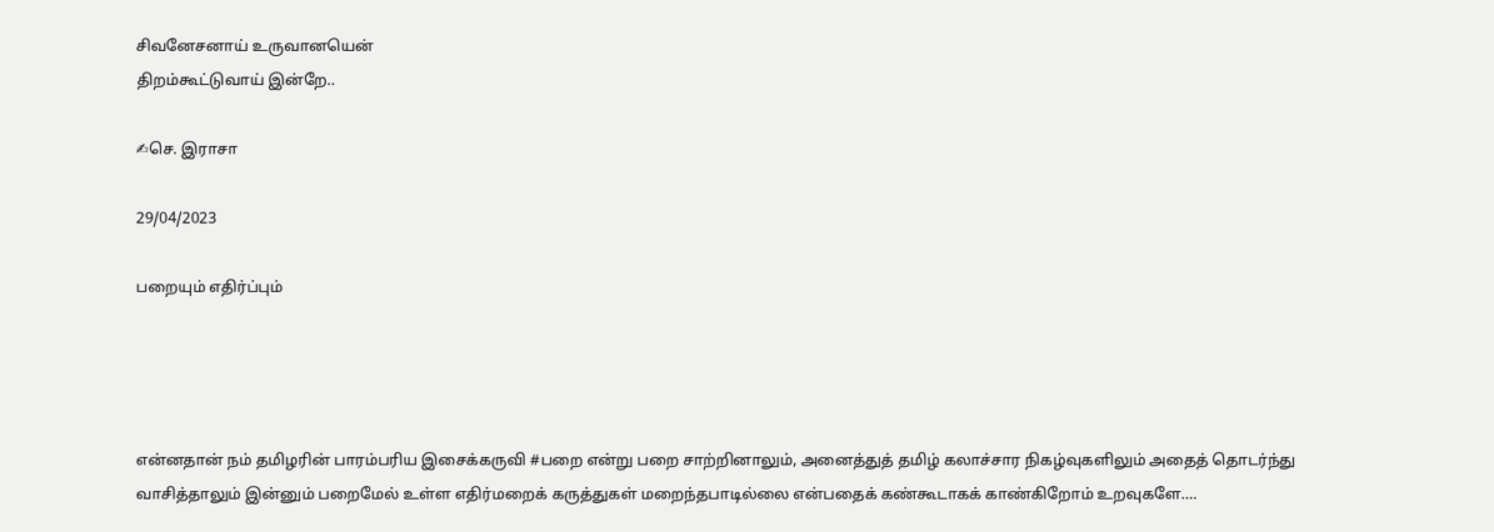சிவனேசனாய் உருவானயென்
திறம்கூட்டுவாய் இன்றே..

✍செ. இராசா

29/04/2023

பறையும் எதிர்ப்பும்




என்னதான் நம் தமிழரின் பாரம்பரிய இசைக்கருவி #பறை என்று பறை சாற்றினாலும், அனைத்துத் தமிழ் கலாச்சார நிகழ்வுகளிலும் அதைத் தொடர்ந்து வாசித்தாலும் இன்னும் பறைமேல் உள்ள எதிர்மறைக் கருத்துகள் மறைந்தபாடில்லை என்பதைக் கண்கூடாகக் காண்கிறோம் உறவுகளே....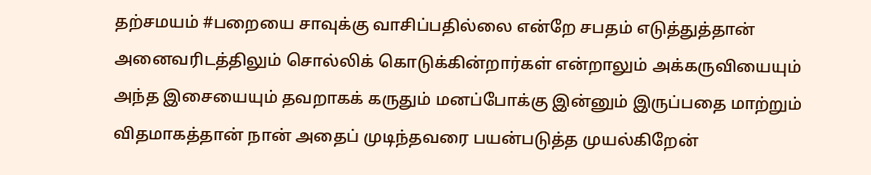தற்சமயம் #பறையை சாவுக்கு வாசிப்பதில்லை என்றே சபதம் எடுத்துத்தான் அனைவரிடத்திலும் சொல்லிக் கொடுக்கின்றார்கள் என்றாலும் அக்கருவியையும் அந்த இசையையும் தவறாகக் கருதும் மனப்போக்கு இன்னும் இருப்பதை மாற்றும் விதமாகத்தான் நான் அதைப் முடிந்தவரை பயன்படுத்த முயல்கிறேன்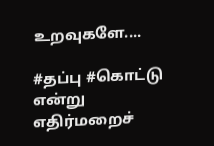உறவுகளே....

#தப்பு #கொட்டு என்று எதிர்மறைச்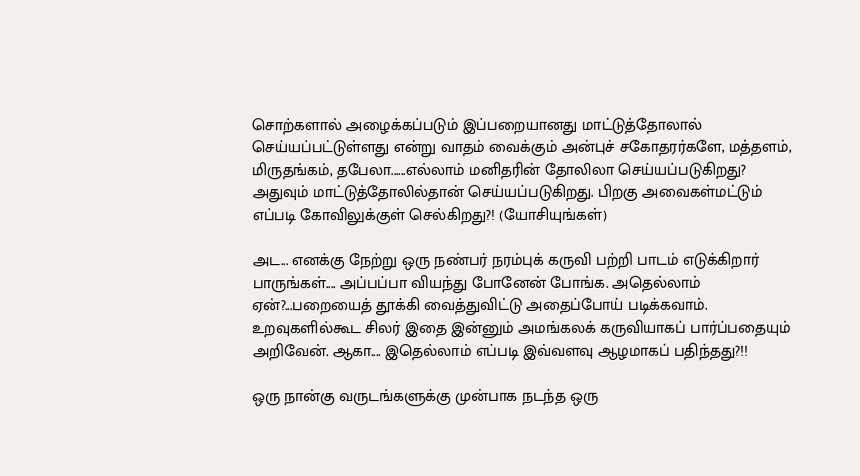சொற்களால் அழைக்கப்படும் இப்பறையானது மாட்டுத்தோலால் செய்யப்பட்டுள்ளது என்று வாதம் வைக்கும் அன்புச் சகோதரர்களே, மத்தளம், மிருதங்கம், தபேலா......எல்லாம் மனிதரின் தோலிலா செய்யப்படுகிறது? அதுவும் மாட்டுத்தோலில்தான் செய்யப்படுகிறது. பிறகு அவைகள்மட்டும் எப்படி கோவிலுக்குள் செல்கிறது?! (யோசியுங்கள்)

அட... எனக்கு நேற்று ஒரு நண்பர் நரம்புக் கருவி பற்றி பாடம் எடுக்கிறார் பாருங்கள்.... அப்பப்பா வியந்து போனேன் போங்க. அதெல்லாம் ஏன்?...பறையைத் தூக்கி வைத்துவிட்டு அதைப்போய் படிக்கவாம். உறவுகளில்கூட சிலர் இதை இன்னும் அமங்கலக் கருவியாகப் பார்ப்பதையும் அறிவேன். ஆகா.... இதெல்லாம் எப்படி இவ்வளவு ஆழமாகப் பதிந்தது?!!

ஒரு நான்கு வருடங்களுக்கு முன்பாக நடந்த ஒரு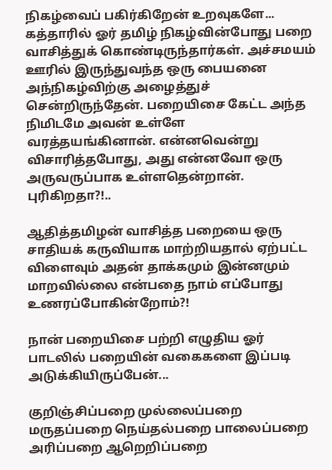நிகழ்வைப் பகிர்கிறேன் உறவுகளே... கத்தாரில் ஓர் தமிழ் நிகழ்வின்போது பறை வாசித்துக் கொண்டிருந்தார்கள்‌. அச்சமயம் ஊரில் இருந்துவந்த ஒரு பையனை அந்நிகழ்விற்கு அழைத்துச் சென்றிருந்தேன். பறையிசை கேட்ட அந்த நிமிடமே அவன் உள்ளே வரத்தயங்கினான். என்னவென்று விசாரித்தபோது, அது என்னவோ ஒரு அருவருப்பாக உள்ளதென்றான். புரிகிறதா?!..

ஆதித்தமிழன் வாசித்த பறையை ஒரு சாதியக் கருவியாக மாற்றியதால் ஏற்பட்ட விளைவும் அதன் தாக்கமும் இன்னமும் மாறவில்லை என்பதை நாம் எப்போது உணரப்போகின்றோம்?!

நான் பறையிசை பற்றி எழுதிய ஓர் பாடலில் பறையின் வகைகளை இப்படி அடுக்கியிருப்பேன்...

குறிஞ்சிப்பறை முல்லைப்பறை
மருதப்பறை நெய்தல்பறை பாலைப்பறை
அரிப்பறை ஆறெறிப்பறை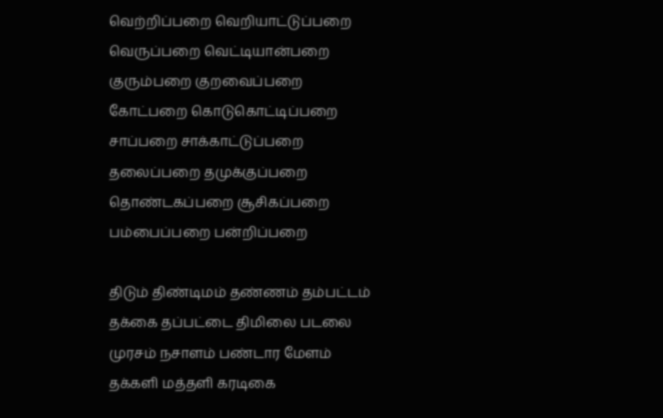வெற்றிப்பறை வெறியாட்டுப்பறை
வெருப்பறை வெட்டியான்பறை
குரும்பறை குறவைப்பறை
கோட்பறை கொடுகொட்டிப்பறை
சாப்பறை சாக்காட்டுப்பறை
தலைப்பறை தமுக்குப்பறை
தொண்டகப்பறை சூசிகப்பறை
பம்பைப்பறை பன்றிப்பறை

திடும் திண்டிமம் தண்ணம் தம்பட்டம்
தக்கை தப்பட்டை திமிலை படலை
முரசம் நசாளம் பண்டார மேளம்
தக்களி மத்தளி கரடிகை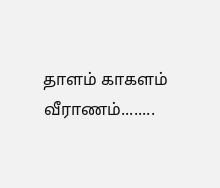தாளம் காகளம் வீராணம்‌........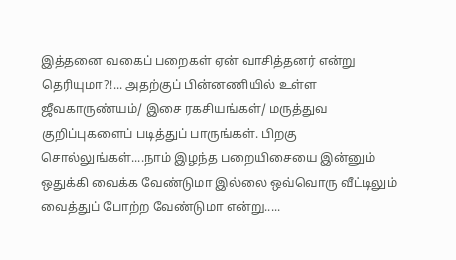இத்தனை வகைப் பறைகள் ஏன் வாசித்தனர் என்று தெரியுமா?!... அதற்குப் பின்னணியில் உள்ள ஜீவகாருண்யம்/ இசை ரகசியங்கள்/ மருத்துவ குறிப்புகளைப் படித்துப் பாருங்கள். பிறகு சொல்லுங்கள்....நாம் இழந்த பறையிசையை இன்னும் ஒதுக்கி வைக்க வேண்டுமா இல்லை ஒவ்வொரு வீட்டிலும் வைத்துப் போற்ற வேண்டுமா என்று.....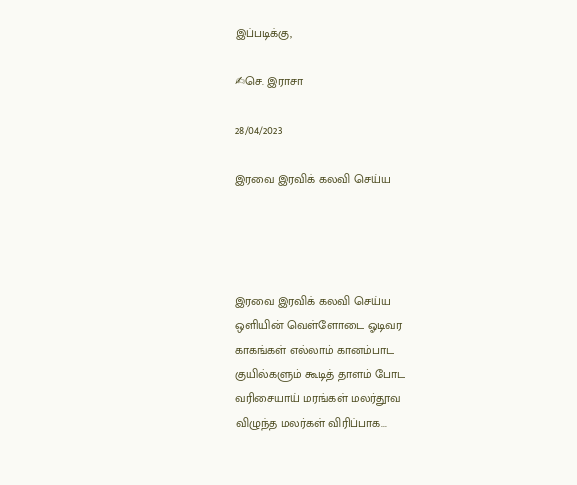இப்படிக்கு,

✍செ. இராசா

28/04/2023

இரவை இரவிக் கலவி செய்ய




இரவை இரவிக் கலவி செய்ய
ஒளியின் வெள்ளோடை ஓடிவர
காகங்கள் எல்லாம் கானம்பாட
குயில்களும் கூடித் தாளம் போட
வரிசையாய் மரங்கள் மலர்தூவ
விழுந்த மலர்கள் விரிப்பாக...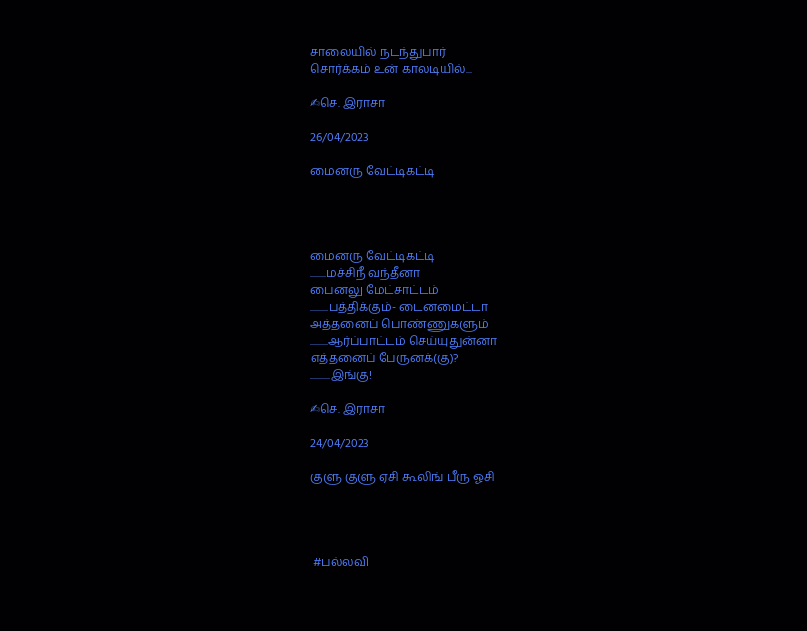சாலையில் நடந்துபார்
சொர்க்கம் உன் காலடியில்...

✍செ. இராசா

26/04/2023

மைனரு வேட்டிகட்டி




மைனரு வேட்டிகட்டி
........மச்சிநீ வந்தீனா
பைனலு மேட்சாட்டம்
.........பத்திக்கும்- டைனமைட்டா
அத்தனைப் பொண்ணுகளும்
.........ஆர்ப்பாட்டம் செய்யுதுன்னா
எத்தனைப் பேருனக்(கு)?
..........இங்கு!

✍செ. இராசா

24/04/2023

குளு குளு ஏசி கூலிங் பீரு ஓசி




 #பல்லவி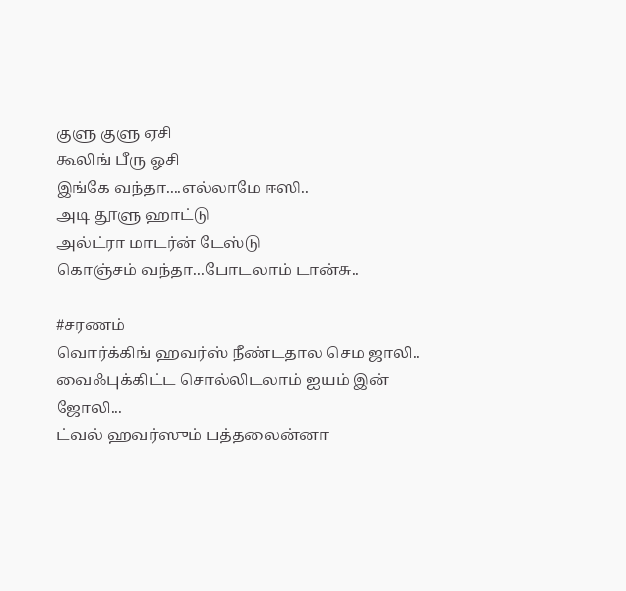குளு குளு ஏசி
கூலிங் பீரு ஓசி
இங்கே வந்தா....எல்லாமே ஈஸி..
அடி தூளு ஹாட்டு
அல்ட்ரா மாடர்ன் டேஸ்டு
கொஞ்சம் வந்தா...போடலாம் டான்சு..

#சரணம்
வொர்க்கிங் ஹவர்ஸ் நீண்டதால செம ஜாலி..
வைஃபுக்கிட்ட சொல்லிடலாம் ஐயம் இன் ஜோலி...
ட்வல் ஹவர்ஸும் பத்தலைன்னா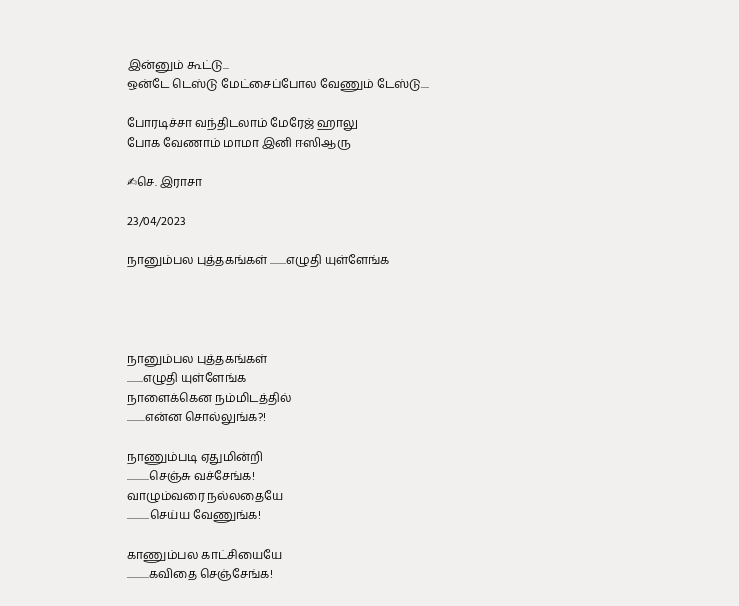இன்னும் கூட்டு...
ஒன்டே டெஸ்டு மேட்சைப்போல வேணும் டேஸ்டு....

போரடிச்சா வந்திடலாம் மேரேஜ் ஹாலு
போக வேணாம் மாமா இனி ஈஸிஆரு

✍செ. இராசா

23/04/2023

நானும்பல புத்தகங்கள் ........எழுதி யுள்ளேங்க




நானும்பல புத்தகங்கள்
........எழுதி யுள்ளேங்க
நாளைக்கென நம்மிடத்தில்
.........என்ன சொல்லுங்க?!

நாணும்படி ஏதுமின்றி
...........செஞ்சு வச்சேங்க!
வாழும்வரை நல்லதையே
...........செய்ய வேணுங்க!

காணும்பல காட்சியையே
...........கவிதை செஞ்சேங்க!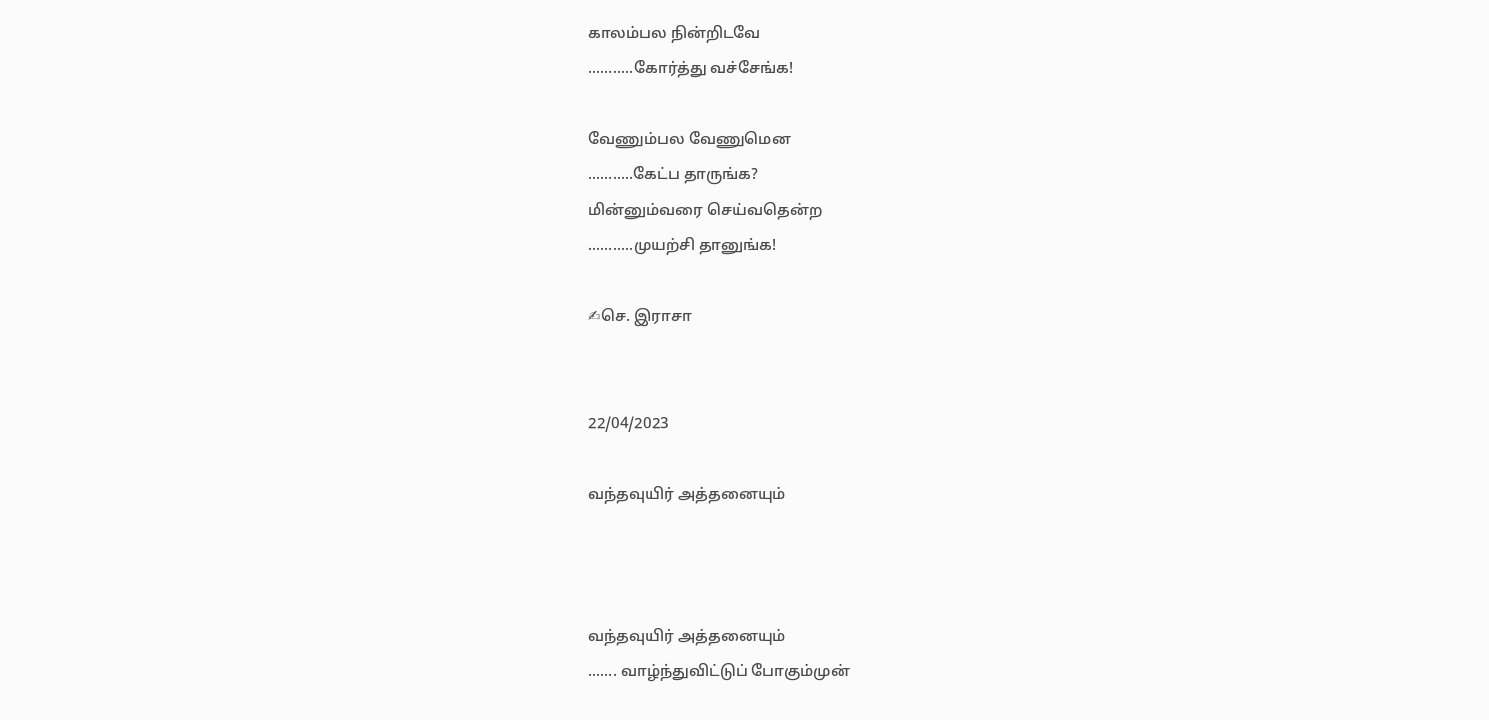காலம்பல நின்றிடவே
...........கோர்த்து வச்சேங்க!

வேணும்பல வேணுமென
...........கேட்ப தாருங்க?
மின்னும்வரை செய்வதென்ற
...........முயற்சி தானுங்க!

✍செ. இராசா


22/04/2023

வந்தவுயிர் அத்தனையும்



வந்தவுயிர் அத்தனையும்
....... வாழ்ந்துவிட்டுப் போகும்முன்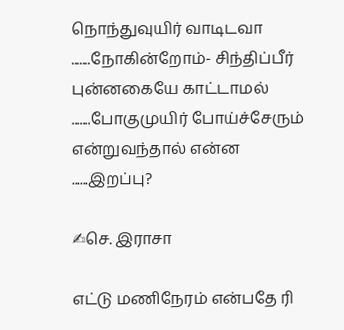நொந்துவுயிர் வாடிடவா
.......நோகின்றோம்- சிந்திப்பீர்
புன்னகையே காட்டாமல்
.......போகுமுயிர் போய்ச்சேரும்
என்றுவந்தால் என்ன
......இறப்பு?

✍செ. இராசா

எட்டு மணிநேரம் என்பதே ரி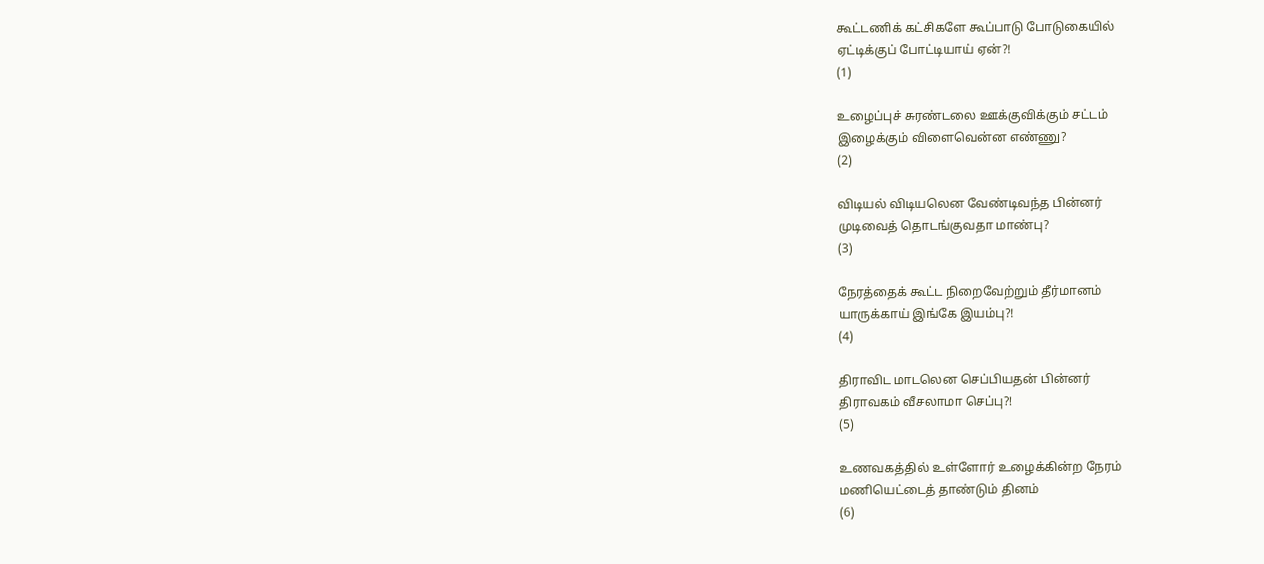கூட்டணிக் கட்சிகளே கூப்பாடு போடுகையில்
ஏட்டிக்குப் போட்டியாய் ஏன்?!
(1)

உழைப்புச் சுரண்டலை ஊக்குவிக்கும் சட்டம்
இழைக்கும் விளைவென்ன எண்ணு?
(2)

விடியல் விடியலென வேண்டிவந்த பின்னர்
முடிவைத் தொடங்குவதா மாண்பு?
(3)

நேரத்தைக் கூட்ட நிறைவேற்றும் தீர்மானம்
யாருக்காய் இங்கே இயம்பு?!
(4)

திராவிட மாடலென செப்பியதன் பின்னர்
திராவகம் வீசலாமா செப்பு?!
(5)

உணவகத்தில் உள்ளோர் உழைக்கின்ற நேரம்
மணியெட்டைத் தாண்டும் தினம்
(6)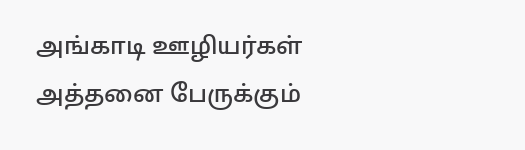அங்காடி ஊழியர்கள் அத்தனை பேருக்கும்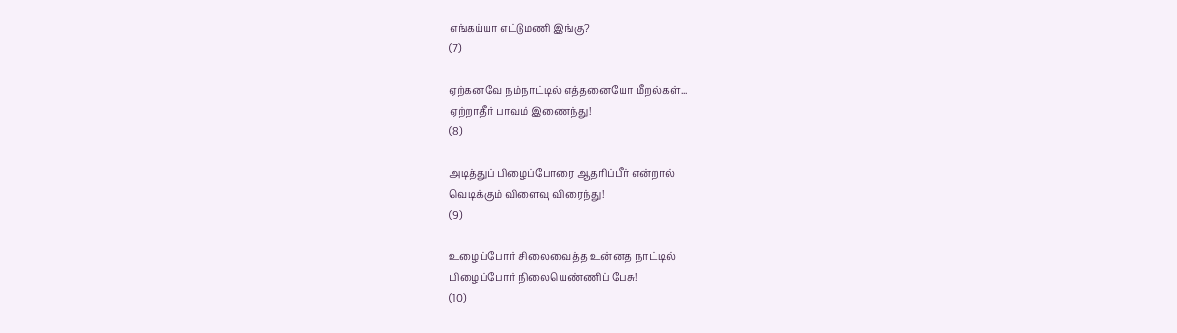எங்கய்யா எட்டுமணி இங்கு?
(7)

ஏற்கனவே நம்நாட்டில் எத்தனையோ மீறல்கள்...
ஏற்றாதீர் பாவம் இணைந்து!
(8)

அடித்துப் பிழைப்போரை ஆதரிப்பீர் என்றால்
வெடிக்கும் விளைவு விரைந்து!
(9)

உழைப்போர் சிலைவைத்த உன்னத நாட்டில்
பிழைப்போர் நிலையெண்ணிப் பேசு!
(10)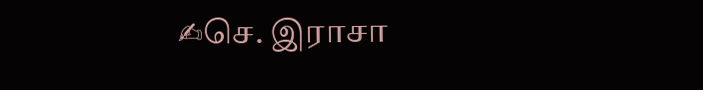✍செ. இராசா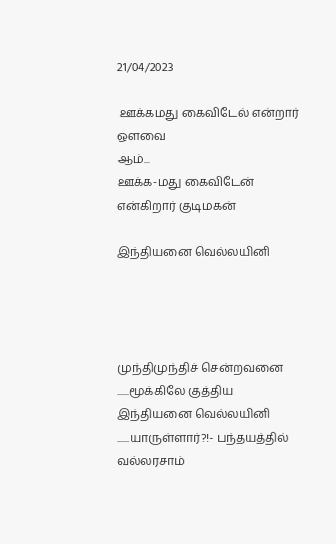21/04/2023

 ஊக்கமது கைவிடேல் என்றார் ஔவை
ஆம்...
ஊக்க-மது கைவிடேன் என்கிறார் குடிமகன்

இந்தியனை வெல்லயினி




முந்திமுந்திச் சென்றவனை
......மூக்கிலே குத்திய
இந்தியனை வெல்லயினி
......யாருள்ளார்?!- பந்தயத்தில்
வல்லரசாம்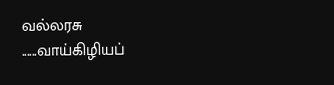வல்லரசு
......வாய்கிழியப்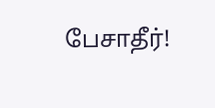பேசாதீர்!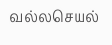வல்லசெயல்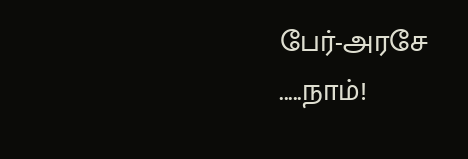பேர்-அரசே
.....நாம்!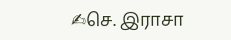✍செ. இராசா